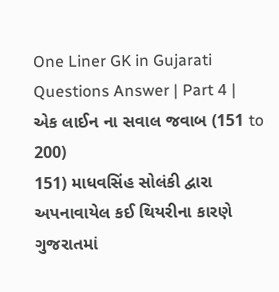One Liner GK in Gujarati Questions Answer | Part 4 | એક લાઈન ના સવાલ જવાબ (151 to 200)
151) માધવસિંહ સોલંકી દ્વારા અપનાવાયેલ કઈ થિયરીના કારણે ગુજરાતમાં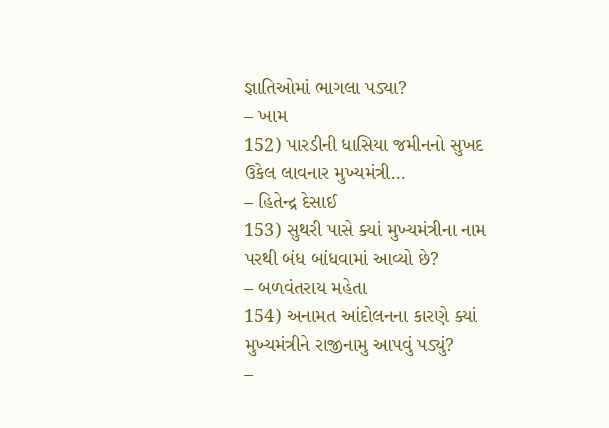જ્ઞાતિઓમાં ભાગલા પડ્યા?
– ખામ
152) પારડીની ધાસિયા જમીનનો સુખદ ઉકેલ લાવનાર મુખ્યમંત્રી…
– હિતેન્દ્ર દેસાઈ
153) સુથરી પાસે ક્યાં મુખ્યમંત્રીના નામ પરથી બંધ બાંધવામાં આવ્યો છે?
– બળવંતરાય મહેતા
154) અનામત આંદોલનના કારણે ક્યાં મુખ્યમંત્રીને રાજીનામુ આપવું પડ્યું?
–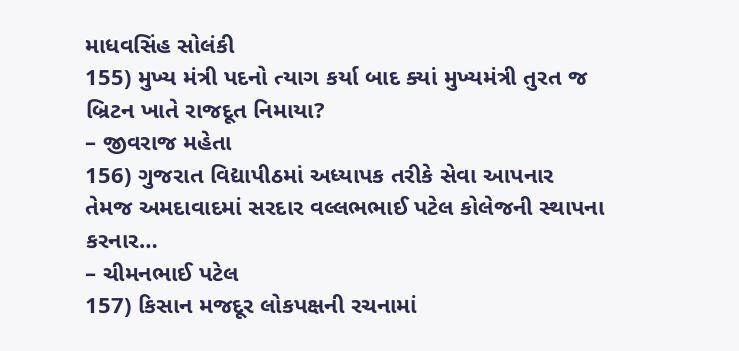માધવસિંહ સોલંકી
155) મુખ્ય મંત્રી પદનો ત્યાગ કર્યા બાદ ક્યાં મુખ્યમંત્રી તુરત જ બ્રિટન ખાતે રાજદૂત નિમાયા?
– જીવરાજ મહેતા
156) ગુજરાત વિદ્યાપીઠમાં અધ્યાપક તરીકે સેવા આપનાર તેમજ અમદાવાદમાં સરદાર વલ્લભભાઈ પટેલ કોલેજની સ્થાપના કરનાર…
– ચીમનભાઈ પટેલ
157) કિસાન મજદૂર લોકપક્ષની રચનામાં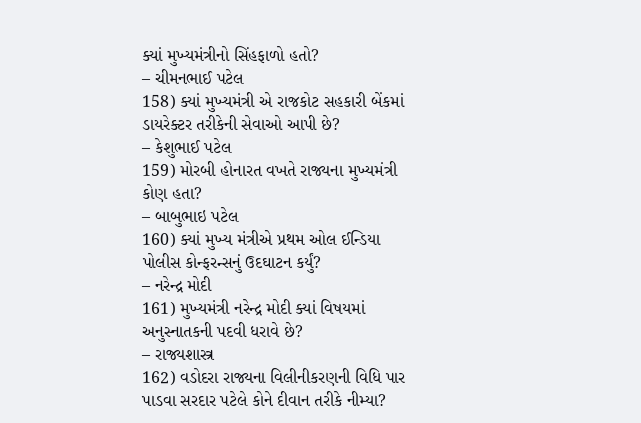ક્યાં મુખ્યમંત્રીનો સિંહફાળો હતો?
– ચીમનભાઈ પટેલ
158) ક્યાં મુખ્યમંત્રી એ રાજકોટ સહકારી બેંકમાં ડાયરેક્ટર તરીકેની સેવાઓ આપી છે?
– કેશુભાઈ પટેલ
159) મોરબી હોનારત વખતે રાજ્યના મુખ્યમંત્રી કોણ હતા?
– બાબુભાઇ પટેલ
160) ક્યાં મુખ્ય મંત્રીએ પ્રથમ ઓલ ઈન્ડિયા પોલીસ કોન્ફરન્સનું ઉદઘાટન કર્યું?
– નરેન્દ્ર મોદી
161) મુખ્યમંત્રી નરેન્દ્ર મોદી ક્યાં વિષયમાં અનુસ્નાતકની પદવી ધરાવે છે?
– રાજ્યશાસ્ત્ર
162) વડોદરા રાજ્યના વિલીનીકરણની વિધિ પાર પાડવા સરદાર પટેલે કોને દીવાન તરીકે નીમ્યા?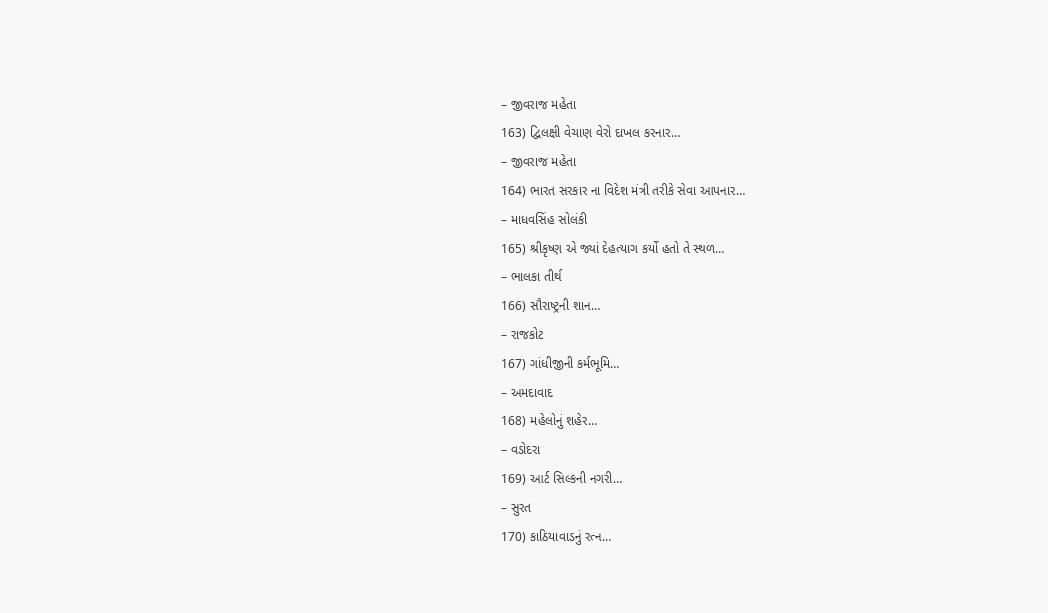– જીવરાજ મહેતા
163) દ્વિલક્ષી વેચાણ વેરો દાખલ કરનાર…
– જીવરાજ મહેતા
164) ભારત સરકાર ના વિદેશ મંત્રી તરીકે સેવા આપનાર…
– માધવસિંહ સોલંકી
165) શ્રીકૃષ્ણ એ જ્યાં દેહત્યાગ કર્યો હતો તે સ્થળ…
– ભાલકા તીર્થ
166) સૌરાષ્ટ્રની શાન…
– રાજકોટ
167) ગાંધીજીની કર્મભૂમિ…
– અમદાવાદ
168) મહેલોનું શહેર…
– વડોદરા
169) આર્ટ સિલ્કની નગરી…
– સુરત
170) કાઠિયાવાડનું રત્ન…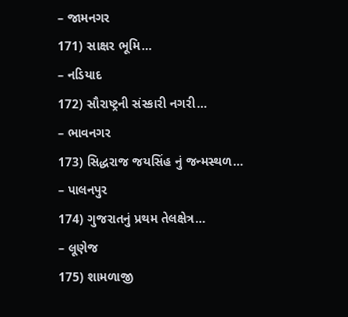– જામનગર
171) સાક્ષર ભૂમિ…
– નડિયાદ
172) સૌરાષ્ટ્રની સંસ્કારી નગરી…
– ભાવનગર
173) સિદ્ધરાજ જયસિંહ નું જન્મસ્થળ…
– પાલનપુર
174) ગુજરાતનું પ્રથમ તેલક્ષેત્ર…
– લૂણેજ
175) શામળાજી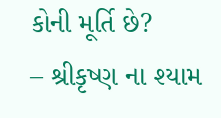કોની મૂર્તિ છે?
– શ્રીકૃષ્ણ ના શ્યામ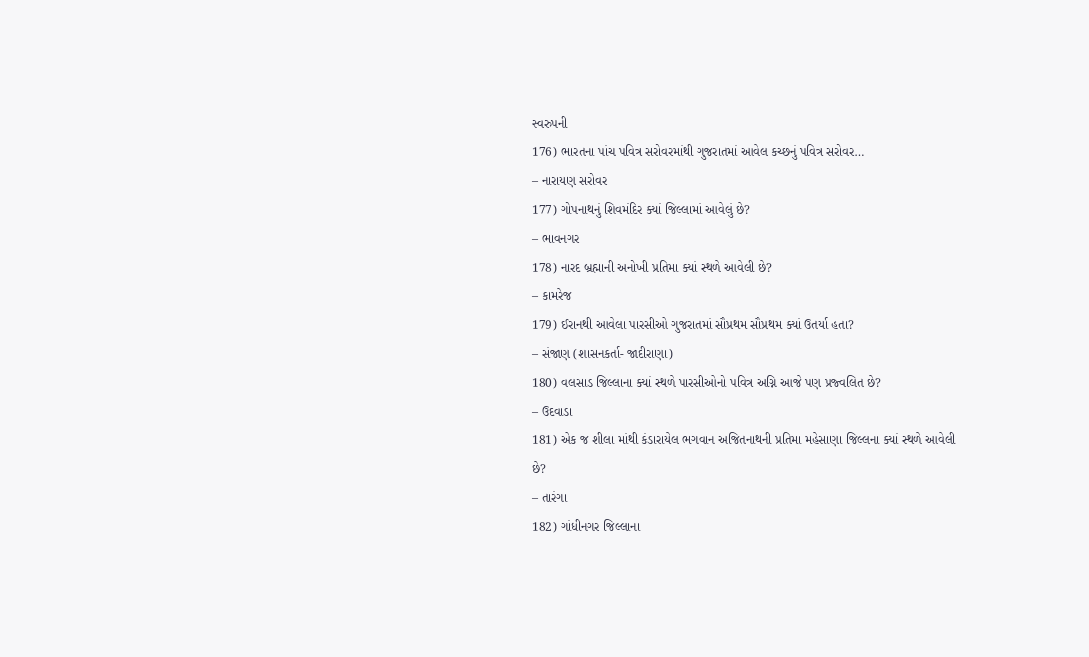સ્વરુપની
176) ભારતના પાંચ પવિત્ર સરોવરમાંથી ગુજરાતમાં આવેલ કચ્છનું પવિત્ર સરોવર…
– નારાયણ સરોવર
177) ગોપનાથનું શિવમંદિર ક્યાં જિલ્લામાં આવેલું છે?
– ભાવનગર
178) નારદ બ્રહ્માની અનોખી પ્રતિમા ક્યાં સ્થળે આવેલી છે?
– કામરેજ
179) ઈરાનથી આવેલા પારસીઓ ગુજરાતમાં સૌપ્રથમ સૌપ્રથમ ક્યાં ઉતર્યા હતા?
– સંજાણ (શાસનકર્તા- જાદીરાણા)
180) વલસાડ જિલ્લાના ક્યાં સ્થળે પારસીઓનો પવિત્ર અગ્નિ આજે પણ પ્રજ્વલિત છે?
– ઉદવાડા
181) એક જ શીલા માંથી કંડારાયેલ ભગવાન અજિતનાથની પ્રતિમા મહેસાણા જિલ્લના ક્યાં સ્થળે આવેલી છે?
– તારંગા
182) ગાંધીનગર જિલ્લાના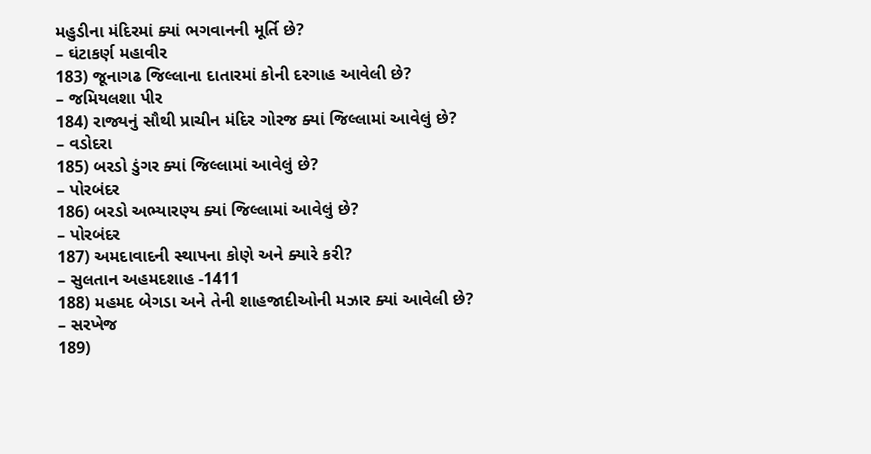મહુડીના મંદિરમાં ક્યાં ભગવાનની મૂર્તિ છે?
– ઘંટાકર્ણ મહાવીર
183) જૂનાગઢ જિલ્લાના દાતારમાં કોની દરગાહ આવેલી છે?
– જમિયલશા પીર
184) રાજ્યનું સૌથી પ્રાચીન મંદિર ગોરજ ક્યાં જિલ્લામાં આવેલું છે?
– વડોદરા
185) બરડો ડુંગર ક્યાં જિલ્લામાં આવેલું છે?
– પોરબંદર
186) બરડો અભ્યારણ્ય ક્યાં જિલ્લામાં આવેલું છે?
– પોરબંદર
187) અમદાવાદની સ્થાપના કોણે અને ક્યારે કરી?
– સુલતાન અહમદશાહ -1411
188) મહમદ બેગડા અને તેની શાહજાદીઓની મઝાર ક્યાં આવેલી છે?
– સરખેજ
189)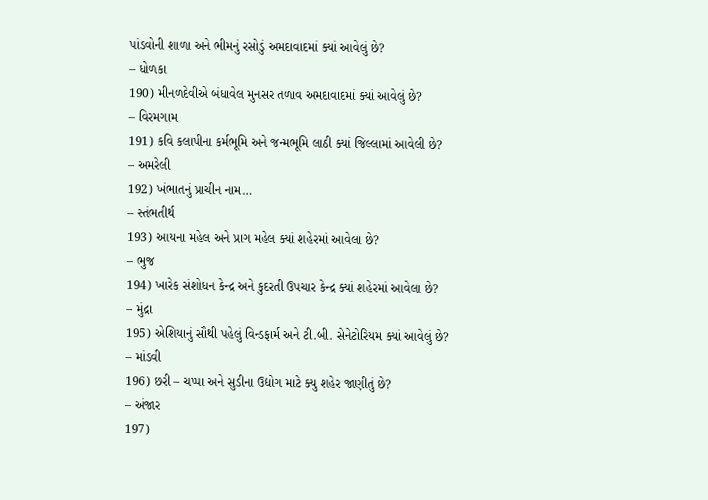પાંડવોની શાળા અને ભીમનું રસોડું અમદાવાદમાં ક્યાં આવેલું છે?
– ધોળકા
190) મીનળદેવીએ બંધાવેલ મુનસર તળાવ અમદાવાદમાં ક્યાં આવેલું છે?
– વિરમગામ
191) કવિ કલાપીના કર્મભૂમિ અને જન્મભૂમિ લાઠી ક્યાં જિલ્લામાં આવેલી છે?
– અમરેલી
192) ખંભાતનું પ્રાચીન નામ…
– સ્તંભતીર્થ
193) આયના મહેલ અને પ્રાગ મહેલ ક્યાં શહેરમાં આવેલા છે?
– ભુજ
194) ખારેક સંશોધન કેન્દ્ર અને કુદરતી ઉપચાર કેન્દ્ર ક્યાં શહેરમાં આવેલા છે?
– મુંદ્રા
195) એશિયાનું સૌથી પહેલું વિન્ડફાર્મ અને ટી.બી. સેનેટોરિયમ ક્યાં આવેલું છે?
– માંડવી
196) છરી – ચપ્પા અને સુડીના ઉદ્યોગ માટે ક્યુ શહેર જાણીતું છે?
– અંજાર
197)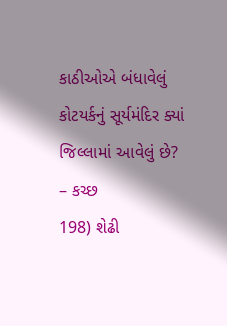કાઠીઓએ બંધાવેલું કોટયર્કનું સૂર્યમંદિર ક્યાં જિલ્લામાં આવેલું છે?
– કચ્છ
198) શેઢી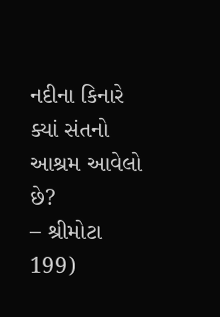નદીના કિનારે ક્યાં સંતનો આશ્રમ આવેલો છે?
– શ્રીમોટા
199)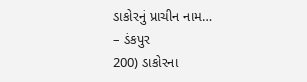ડાકોરનું પ્રાચીન નામ…
– ડંકપુર
200) ડાકોરના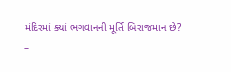મંદિરમાં ક્યાં ભગવાનની મૂર્તિ બિરાજમાન છે?
–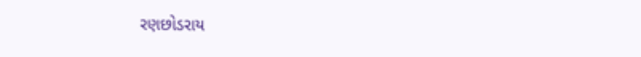રણછોડરાય